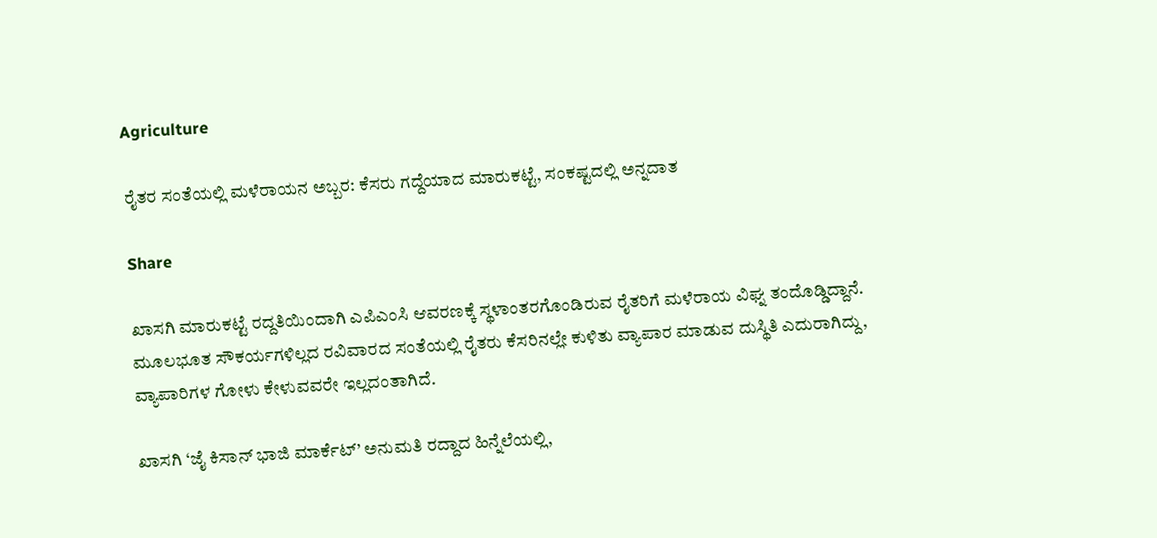Agriculture

ರೈತರ ಸಂತೆಯಲ್ಲಿ ಮಳೆರಾಯನ ಅಬ್ಬರ: ಕೆಸರು ಗದ್ದೆಯಾದ ಮಾರುಕಟ್ಟೆ, ಸಂಕಷ್ಟದಲ್ಲಿ ಅನ್ನದಾತ

Share

ಖಾಸಗಿ ಮಾರುಕಟ್ಟೆ ರದ್ದತಿಯಿಂದಾಗಿ ಎಪಿಎಂಸಿ ಆವರಣಕ್ಕೆ ಸ್ಥಳಾಂತರಗೊಂಡಿರುವ ರೈತರಿಗೆ ಮಳೆರಾಯ ವಿಘ್ನ ತಂದೊಡ್ಡಿದ್ದಾನೆ. ಮೂಲಭೂತ ಸೌಕರ್ಯಗಳಿಲ್ಲದ ರವಿವಾರದ ಸಂತೆಯಲ್ಲಿ ರೈತರು ಕೆಸರಿನಲ್ಲೇ ಕುಳಿತು ವ್ಯಾಪಾರ ಮಾಡುವ ದುಸ್ಥಿತಿ ಎದುರಾಗಿದ್ದು, ವ್ಯಾಪಾರಿಗಳ ಗೋಳು ಕೇಳುವವರೇ ಇಲ್ಲದಂತಾಗಿದೆ.

ಖಾಸಗಿ ‘ಜೈ ಕಿಸಾನ್ ಭಾಜಿ ಮಾರ್ಕೆಟ್’ ಅನುಮತಿ ರದ್ದಾದ ಹಿನ್ನೆಲೆಯಲ್ಲಿ,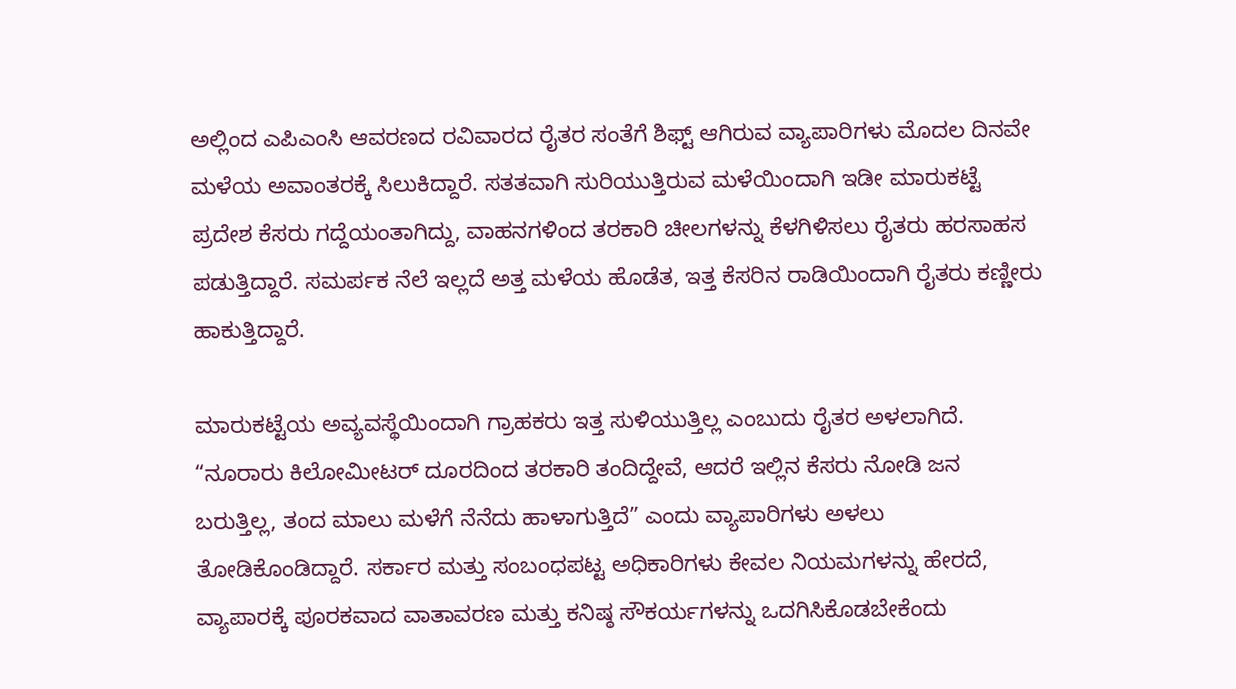ಅಲ್ಲಿಂದ ಎಪಿಎಂಸಿ ಆವರಣದ ರವಿವಾರದ ರೈತರ ಸಂತೆಗೆ ಶಿಫ್ಟ್ ಆಗಿರುವ ವ್ಯಾಪಾರಿಗಳು ಮೊದಲ ದಿನವೇ ಮಳೆಯ ಅವಾಂತರಕ್ಕೆ ಸಿಲುಕಿದ್ದಾರೆ. ಸತತವಾಗಿ ಸುರಿಯುತ್ತಿರುವ ಮಳೆಯಿಂದಾಗಿ ಇಡೀ ಮಾರುಕಟ್ಟೆ ಪ್ರದೇಶ ಕೆಸರು ಗದ್ದೆಯಂತಾಗಿದ್ದು, ವಾಹನಗಳಿಂದ ತರಕಾರಿ ಚೀಲಗಳನ್ನು ಕೆಳಗಿಳಿಸಲು ರೈತರು ಹರಸಾಹಸ ಪಡುತ್ತಿದ್ದಾರೆ. ಸಮರ್ಪಕ ನೆಲೆ ಇಲ್ಲದೆ ಅತ್ತ ಮಳೆಯ ಹೊಡೆತ, ಇತ್ತ ಕೆಸರಿನ ರಾಡಿಯಿಂದಾಗಿ ರೈತರು ಕಣ್ಣೀರು ಹಾಕುತ್ತಿದ್ದಾರೆ.

ಮಾರುಕಟ್ಟೆಯ ಅವ್ಯವಸ್ಥೆಯಿಂದಾಗಿ ಗ್ರಾಹಕರು ಇತ್ತ ಸುಳಿಯುತ್ತಿಲ್ಲ ಎಂಬುದು ರೈತರ ಅಳಲಾಗಿದೆ. “ನೂರಾರು ಕಿಲೋಮೀಟರ್ ದೂರದಿಂದ ತರಕಾರಿ ತಂದಿದ್ದೇವೆ, ಆದರೆ ಇಲ್ಲಿನ ಕೆಸರು ನೋಡಿ ಜನ ಬರುತ್ತಿಲ್ಲ, ತಂದ ಮಾಲು ಮಳೆಗೆ ನೆನೆದು ಹಾಳಾಗುತ್ತಿದೆ” ಎಂದು ವ್ಯಾಪಾರಿಗಳು ಅಳಲು ತೋಡಿಕೊಂಡಿದ್ದಾರೆ. ಸರ್ಕಾರ ಮತ್ತು ಸಂಬಂಧಪಟ್ಟ ಅಧಿಕಾರಿಗಳು ಕೇವಲ ನಿಯಮಗಳನ್ನು ಹೇರದೆ, ವ್ಯಾಪಾರಕ್ಕೆ ಪೂರಕವಾದ ವಾತಾವರಣ ಮತ್ತು ಕನಿಷ್ಠ ಸೌಕರ್ಯಗಳನ್ನು ಒದಗಿಸಿಕೊಡಬೇಕೆಂದು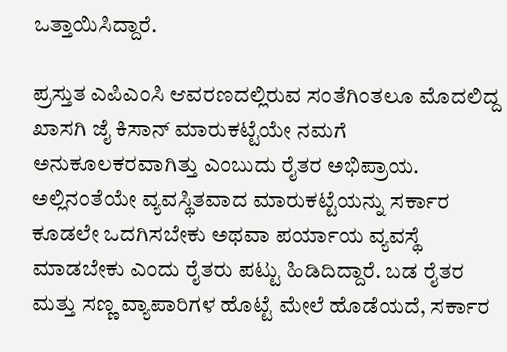ಒತ್ತಾಯಿಸಿದ್ದಾರೆ.

ಪ್ರಸ್ತುತ ಎಪಿಎಂಸಿ ಆವರಣದಲ್ಲಿರುವ ಸಂತೆಗಿಂತಲೂ ಮೊದಲಿದ್ದ ಖಾಸಗಿ ಜೈ ಕಿಸಾನ್ ಮಾರುಕಟ್ಟೆಯೇ ನಮಗೆ ಅನುಕೂಲಕರವಾಗಿತ್ತು ಎಂಬುದು ರೈತರ ಅಭಿಪ್ರಾಯ. ಅಲ್ಲಿನಂತೆಯೇ ವ್ಯವಸ್ಥಿತವಾದ ಮಾರುಕಟ್ಟೆಯನ್ನು ಸರ್ಕಾರ ಕೂಡಲೇ ಒದಗಿಸಬೇಕು ಅಥವಾ ಪರ್ಯಾಯ ವ್ಯವಸ್ಥೆ ಮಾಡಬೇಕು ಎಂದು ರೈತರು ಪಟ್ಟು ಹಿಡಿದಿದ್ದಾರೆ. ಬಡ ರೈತರ ಮತ್ತು ಸಣ್ಣ ವ್ಯಾಪಾರಿಗಳ ಹೊಟ್ಟೆ ಮೇಲೆ ಹೊಡೆಯದೆ, ಸರ್ಕಾರ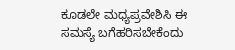ಕೂಡಲೇ ಮಧ್ಯಪ್ರವೇಶಿಸಿ ಈ ಸಮಸ್ಯೆ ಬಗೆಹರಿಸಬೇಕೆಂದು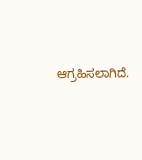ಆಗ್ರಹಿಸಲಾಗಿದೆ.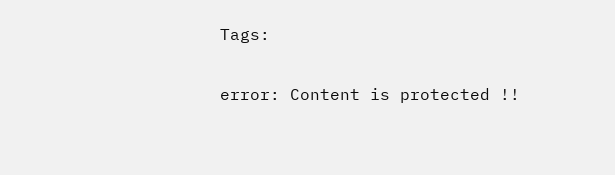Tags:

error: Content is protected !!